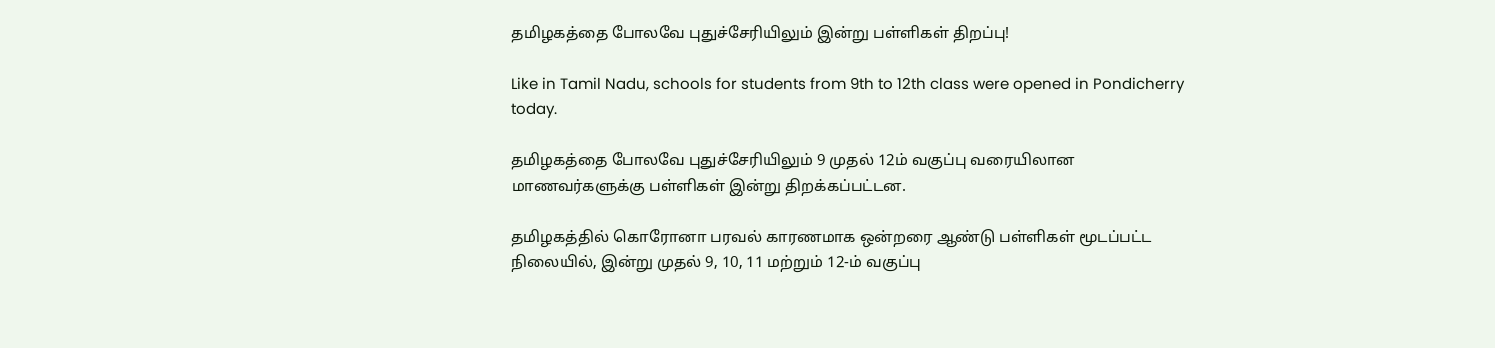தமிழகத்தை போலவே புதுச்சேரியிலும் இன்று பள்ளிகள் திறப்பு!

Like in Tamil Nadu, schools for students from 9th to 12th class were opened in Pondicherry today.

தமிழகத்தை போலவே புதுச்சேரியிலும் 9 முதல் 12ம் வகுப்பு வரையிலான மாணவர்களுக்கு பள்ளிகள் இன்று திறக்கப்பட்டன.

தமிழகத்தில் கொரோனா பரவல் காரணமாக ஒன்றரை ஆண்டு பள்ளிகள் மூடப்பட்ட நிலையில், இன்று முதல் 9, 10, 11 மற்றும் 12-ம் வகுப்பு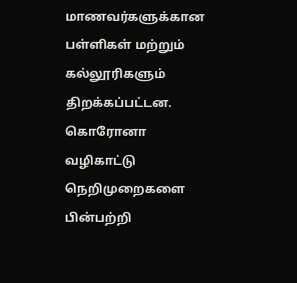மாணவர்களுக்கான பள்ளிகள் மற்றும் கல்லூரிகளும் திறக்கப்பட்டன. கொரோனா வழிகாட்டு நெறிமுறைகளை பின்பற்றி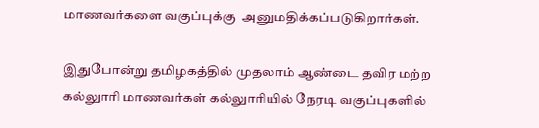மாணவர்களை வகுப்புக்கு  அனுமதிக்கப்படுகிறார்கள்.

இதுபோன்று தமிழகத்தில் முதலாம் ஆண்டை தவிர மற்ற கல்லுாரி மாணவர்கள் கல்லுாரியில் நேரடி வகுப்புகளில்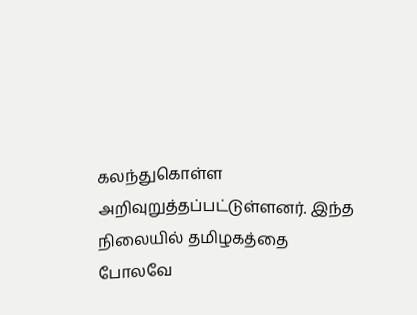கலந்துகொள்ள அறிவுறுத்தப்பட்டுள்ளனர். இந்த நிலையில் தமிழகத்தை போலவே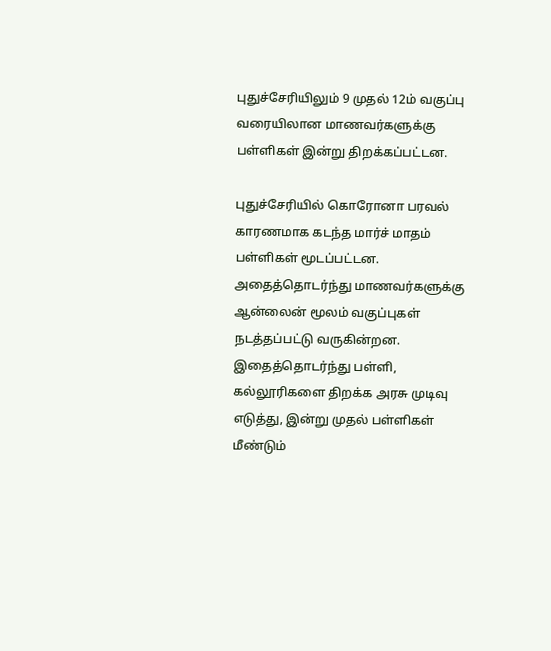புதுச்சேரியிலும் 9 முதல் 12ம் வகுப்பு வரையிலான மாணவர்களுக்கு பள்ளிகள் இன்று திறக்கப்பட்டன.

புதுச்சேரியில் கொரோனா பரவல் காரணமாக கடந்த மார்ச் மாதம் பள்ளிகள் மூடப்பட்டன. அதைத்தொடர்ந்து மாணவர்களுக்கு ஆன்லைன் மூலம் வகுப்புகள் நடத்தப்பட்டு வருகின்றன. இதைத்தொடர்ந்து பள்ளி, கல்லூரிகளை திறக்க அரசு முடிவு எடுத்து, இன்று முதல் பள்ளிகள் மீண்டும்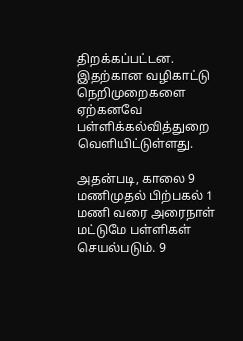திறக்கப்பட்டன. இதற்கான வழிகாட்டு நெறிமுறைகளை ஏற்கனவே பள்ளிக்கல்வித்துறை வெளியிட்டுள்ளது.

அதன்படி, காலை 9 மணிமுதல் பிற்பகல் 1 மணி வரை அரைநாள் மட்டுமே பள்ளிகள் செயல்படும். 9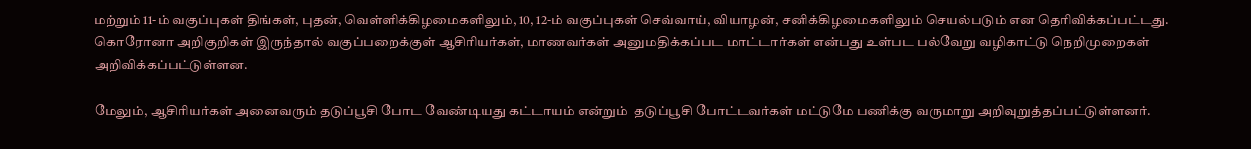மற்றும் 11-ம் வகுப்புகள் திங்கள், புதன், வெள்ளிக்கிழமைகளிலும், 10, 12-ம் வகுப்புகள் செவ்வாய், வியாழன், சனிக்கிழமைகளிலும் செயல்படும் என தெரிவிக்கப்பட்டது. கொரோனா அறிகுறிகள் இருந்தால் வகுப்பறைக்குள் ஆசிரியர்கள், மாணவர்கள் அனுமதிக்கப்பட மாட்டார்கள் என்பது உள்பட பல்வேறு வழிகாட்டு நெறிமுறைகள் அறிவிக்கப்பட்டுள்ளன.

மேலும், ஆசிரியர்கள் அனைவரும் தடுப்பூசி போட வேண்டியது கட்டாயம் என்றும்  தடுப்பூசி போட்டவர்கள் மட்டுமே பணிக்கு வருமாறு அறிவுறுத்தப்பட்டுள்ளனர்.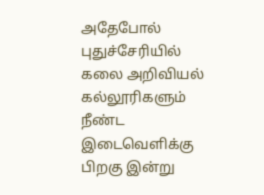அதேபோல் புதுச்சேரியில் கலை அறிவியல் கல்லூரிகளும் நீண்ட இடைவெளிக்கு பிறகு இன்று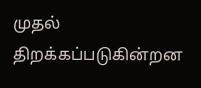முதல் திறக்கப்படுகின்றன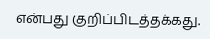என்பது குறிப்பிடத்தக்கது.